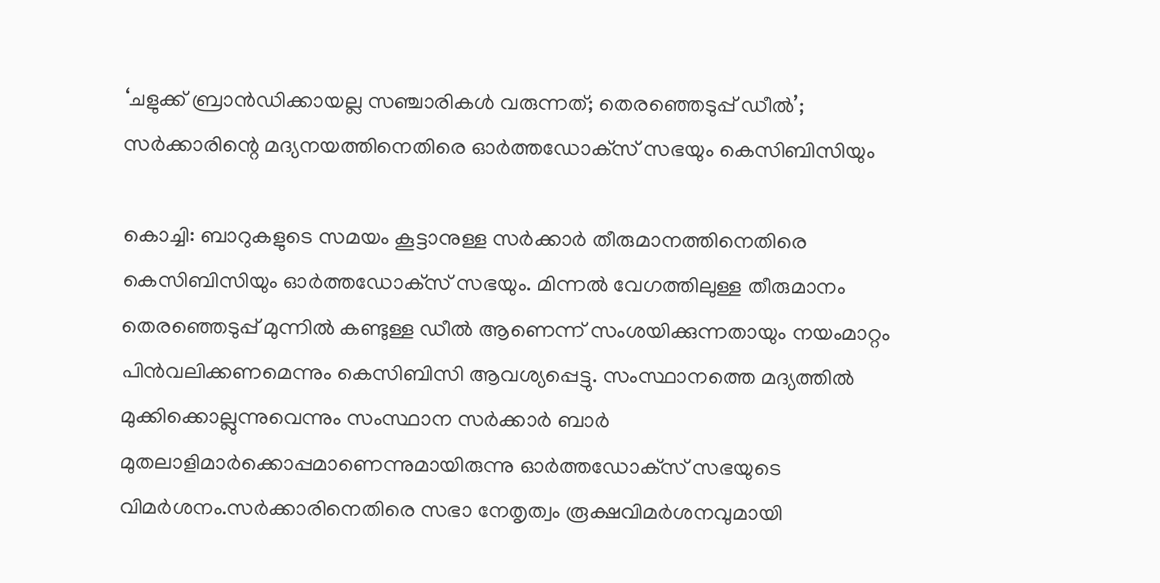‘ചളുക്ക് ബ്രാന്‍ഡിക്കായല്ല സഞ്ചാരികള്‍ വരുന്നത്; തെരഞ്ഞെടുപ്പ് ഡീല്‍’; സര്‍ക്കാരിന്റെ മദ്യനയത്തിനെതിരെ ഓര്‍ത്തഡോക്‌സ് സഭയും കെസിബിസിയും

കൊച്ചി: ബാറുകളുടെ സമയം കൂട്ടാനുള്ള സര്‍ക്കാര്‍ തീരുമാനത്തിനെതിരെ കെസിബിസിയും ഓര്‍ത്തഡോക്‌സ് സഭയും. മിന്നല്‍ വേഗത്തിലുള്ള തീരുമാനം തെരഞ്ഞെടുപ്പ് മുന്നില്‍ കണ്ടുള്ള ഡീല്‍ ആണെന്ന് സംശയിക്കുന്നതായും നയംമാറ്റം പിന്‍വലിക്കണമെന്നും കെസിബിസി ആവശ്യപ്പെട്ടു. സംസ്ഥാനത്തെ മദ്യത്തില്‍ മുക്കിക്കൊല്ലുന്നുവെന്നും സംസ്ഥാന സര്‍ക്കാര്‍ ബാര്‍ മുതലാളിമാര്‍ക്കൊപ്പമാണെന്നുമായിരുന്നു ഓര്‍ത്തഡോക്‌സ് സഭയുടെ വിമര്‍ശനം.സര്‍ക്കാരിനെതിരെ സഭാ നേതൃത്വം രൂക്ഷവിമര്‍ശനവുമായി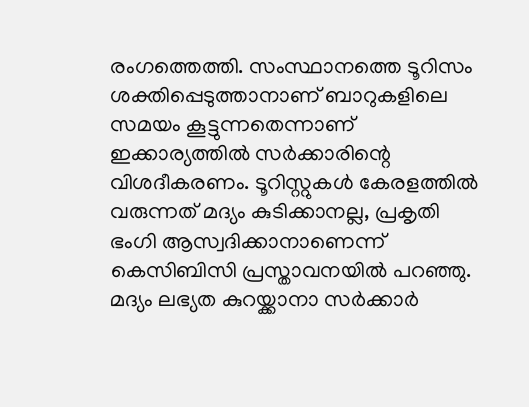രംഗത്തെത്തി. സംസ്ഥാനത്തെ ടൂറിസം ശക്തിപ്പെടുത്താനാണ് ബാറുകളിലെ സമയം കൂട്ടുന്നതെന്നാണ് ഇക്കാര്യത്തില്‍ സര്‍ക്കാരിന്റെ വിശദീകരണം. ടൂറിസ്റ്റുകള്‍ കേരളത്തില്‍ വരുന്നത് മദ്യം കുടിക്കാനല്ല, പ്രകൃതി ഭംഗി ആസ്വദിക്കാനാണെന്ന് കെസിബിസി പ്രസ്താവനയില്‍ പറഞ്ഞു. മദ്യം ലഭ്യത കുറയ്ക്കാനാ സര്‍ക്കാര്‍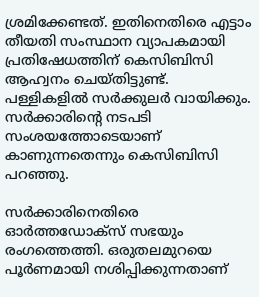ശ്രമിക്കേണ്ടത്. ഇതിനെതിരെ എട്ടാം തീയതി സംസ്ഥാന വ്യാപകമായി പ്രതിഷേധത്തിന് കെസിബിസി ആഹ്വനം ചെയ്തിട്ടുണ്ട്. പള്ളികളില്‍ സര്‍ക്കുലര്‍ വായിക്കും. സര്‍ക്കാരിന്റെ നടപടി സംശയത്തോടെയാണ് കാണുന്നതെന്നും കെസിബിസി പറഞ്ഞു.

സര്‍ക്കാരിനെതിരെ ഓര്‍ത്തഡോക്‌സ് സഭയും രംഗത്തെത്തി. ഒരുതലമുറയെ പൂര്‍ണമായി നശിപ്പിക്കുന്നതാണ്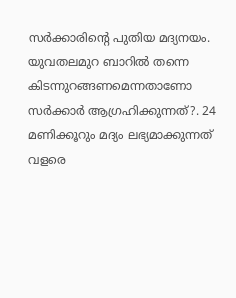സര്‍ക്കാരിന്റെ പുതിയ മദ്യനയം. യുവതലമുറ ബാറില്‍ തന്നെ കിടന്നുറങ്ങണമെന്നതാണോ സര്‍ക്കാര്‍ ആഗ്രഹിക്കുന്നത്?. 24 മണിക്കൂറും മദ്യം ലഭ്യമാക്കുന്നത് വളരെ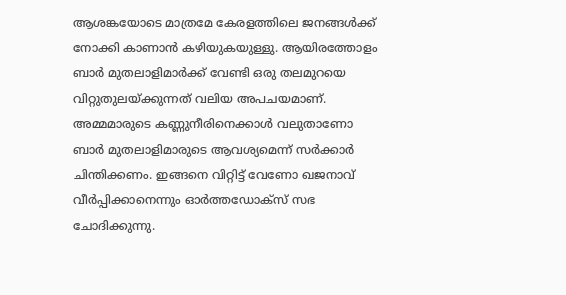ആശങ്കയോടെ മാത്രമേ കേരളത്തിലെ ജനങ്ങള്‍ക്ക് നോക്കി കാണാന്‍ കഴിയുകയുള്ളു. ആയിരത്തോളം ബാര്‍ മുതലാളിമാര്‍ക്ക് വേണ്ടി ഒരു തലമുറയെ വിറ്റുതുലയ്ക്കുന്നത് വലിയ അപചയമാണ്. അമ്മമാരുടെ കണ്ണുനീരിനെക്കാള്‍ വലുതാണോ ബാര്‍ മുതലാളിമാരുടെ ആവശ്യമെന്ന് സര്‍ക്കാര്‍ ചിന്തിക്കണം. ഇങ്ങനെ വിറ്റിട്ട് വേണോ ഖജനാവ് വീര്‍പ്പിക്കാനെന്നും ഓര്‍ത്തഡോക്‌സ് സഭ ചോദിക്കുന്നു.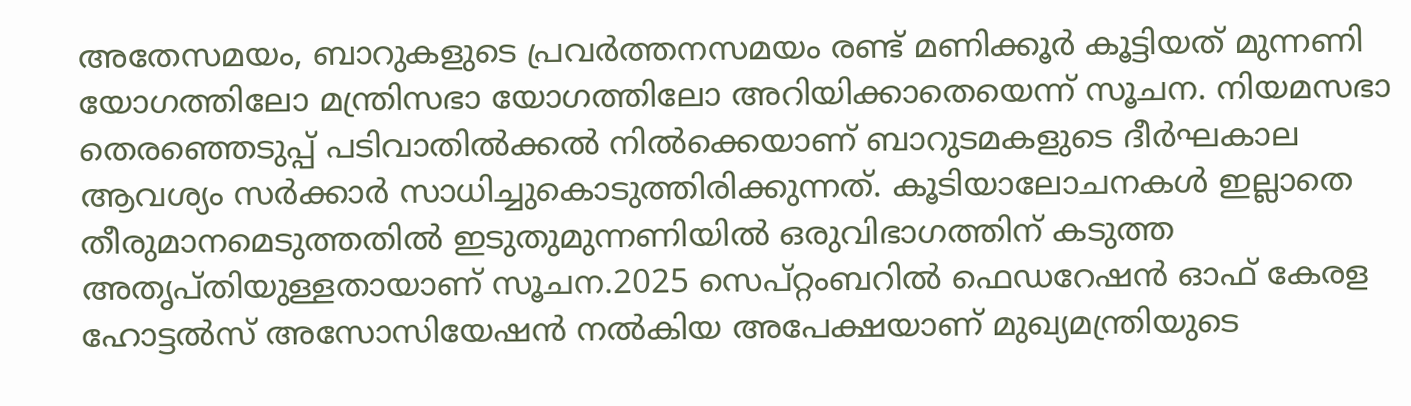അതേസമയം, ബാറുകളുടെ പ്രവര്‍ത്തനസമയം രണ്ട് മണിക്കൂര്‍ കൂട്ടിയത് മുന്നണി യോഗത്തിലോ മന്ത്രിസഭാ യോഗത്തിലോ അറിയിക്കാതെയെന്ന് സൂചന. നിയമസഭാ തെരഞ്ഞെടുപ്പ് പടിവാതില്‍ക്കല്‍ നില്‍ക്കെയാണ് ബാറുടമകളുടെ ദീര്‍ഘകാല ആവശ്യം സര്‍ക്കാര്‍ സാധിച്ചുകൊടുത്തിരിക്കുന്നത്. കൂടിയാലോചനകള്‍ ഇല്ലാതെ തീരുമാനമെടുത്തതില്‍ ഇടുതുമുന്നണിയില്‍ ഒരുവിഭാഗത്തിന് കടുത്ത അതൃപ്തിയുള്ളതായാണ് സൂചന.2025 സെപ്റ്റംബറില്‍ ഫെഡറേഷന്‍ ഓഫ് കേരള ഹോട്ടല്‍സ് അസോസിയേഷന്‍ നല്‍കിയ അപേക്ഷയാണ് മുഖ്യമന്ത്രിയുടെ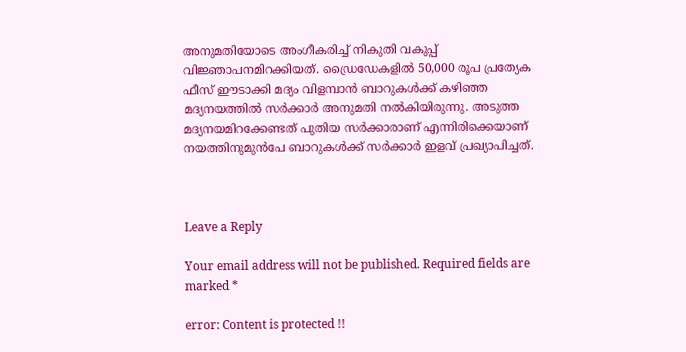അനുമതിയോടെ അംഗീകരിച്ച് നികുതി വകുപ്പ് വിജ്ഞാപനമിറക്കിയത്. ഡ്രൈഡേകളില്‍ 50,000 രൂപ പ്രത്യേക ഫീസ് ഈടാക്കി മദ്യം വിളമ്പാന്‍ ബാറുകള്‍ക്ക് കഴിഞ്ഞ മദ്യനയത്തില്‍ സര്‍ക്കാര്‍ അനുമതി നല്‍കിയിരുന്നു. അടുത്ത മദ്യനയമിറക്കേണ്ടത് പുതിയ സര്‍ക്കാരാണ് എന്നിരിക്കെയാണ് നയത്തിനുമുന്‍പേ ബാറുകള്‍ക്ക് സര്‍ക്കാര്‍ ഇളവ് പ്രഖ്യാപിച്ചത്.



Leave a Reply

Your email address will not be published. Required fields are marked *

error: Content is protected !!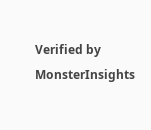Verified by MonsterInsights